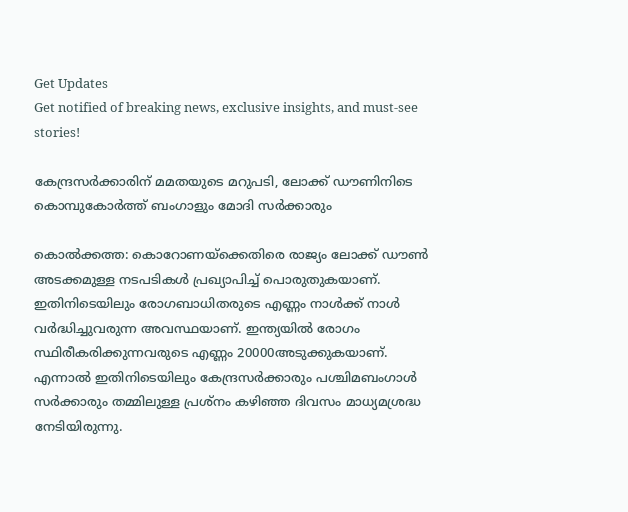Get Updates
Get notified of breaking news, exclusive insights, and must-see stories!

കേന്ദ്രസര്‍ക്കാരിന് മമതയുടെ മറുപടി, ലോക്ക് ഡൗണിനിടെ കൊമ്പുകോര്‍ത്ത് ബംഗാളും മോദി സര്‍ക്കാരും

കൊല്‍ക്കത്ത: കൊറോണയ്‌ക്കെതിരെ രാജ്യം ലോക്ക് ഡൗണ്‍ അടക്കമുള്ള നടപടികള്‍ പ്രഖ്യാപിച്ച് പൊരുതുകയാണ്. ഇതിനിടെയിലും രോഗബാധിതരുടെ എണ്ണം നാള്‍ക്ക് നാള്‍ വര്‍ദ്ധിച്ചുവരുന്ന അവസ്ഥയാണ്. ഇന്ത്യയില്‍ രോഗം സ്ഥിരീകരിക്കുന്നവരുടെ എണ്ണം 20000അടുക്കുകയാണ്. എന്നാല്‍ ഇതിനിടെയിലും കേന്ദ്രസര്‍ക്കാരും പശ്ചിമബംഗാള്‍ സര്‍ക്കാരും തമ്മിലുള്ള പ്രശ്‌നം കഴിഞ്ഞ ദിവസം മാധ്യമശ്രദ്ധ നേടിയിരുന്നു.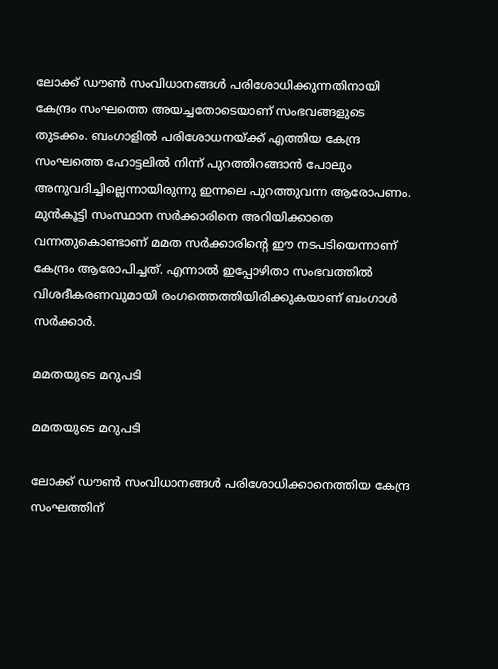ലോക്ക് ഡൗണ്‍ സംവിധാനങ്ങള്‍ പരിശോധിക്കുന്നതിനായി കേന്ദ്രം സംഘത്തെ അയച്ചതോടെയാണ് സംഭവങ്ങളുടെ തുടക്കം. ബംഗാളില്‍ പരിശോധനയ്ക്ക് എത്തിയ കേന്ദ്ര സംഘത്തെ ഹോട്ടലില്‍ നിന്ന് പുറത്തിറങ്ങാന്‍ പോലും അനുവദിച്ചില്ലെന്നായിരുന്നു ഇന്നലെ പുറത്തുവന്ന ആരോപണം. മുന്‍കൂട്ടി സംസ്ഥാന സര്‍ക്കാരിനെ അറിയിക്കാതെ വന്നതുകൊണ്ടാണ് മമത സര്‍ക്കാരിന്റെ ഈ നടപടിയെന്നാണ് കേന്ദ്രം ആരോപിച്ചത്. എന്നാല്‍ ഇപ്പോഴിതാ സംഭവത്തില്‍ വിശദീകരണവുമായി രംഗത്തെത്തിയിരിക്കുകയാണ് ബംഗാള്‍ സര്‍ക്കാര്‍.

മമതയുടെ മറുപടി

മമതയുടെ മറുപടി

ലോക്ക് ഡൗണ്‍ സംവിധാനങ്ങള്‍ പരിശോധിക്കാനെത്തിയ കേന്ദ്ര സംഘത്തിന്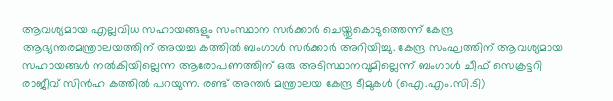ആവശ്യമായ എല്ലവിധ സഹായങ്ങളും സംസ്ഥാന സര്‍ക്കാര്‍ ചെയ്തുകൊടുത്തെന്ന് കേന്ദ്ര ആഭ്യന്തരമന്ത്രാലയത്തിന് അയച്ച കത്തില്‍ ബംഗാള്‍ സര്‍ക്കാര്‍ അറിയിച്ചു. കേന്ദ്ര സംഘത്തിന് ആവശ്യമായ സഹായങ്ങള്‍ നല്‍കിയില്ലെന്ന ആരോപണത്തിന് ഒരു അടിസ്ഥാനവുമില്ലെന്ന് ബംഗാള്‍ ചീഫ് സെക്രട്ടറി രാജീവ് സിന്‍ഹ കത്തില്‍ പറയുന്ന. രണ്ട് അന്തര്‍ മന്ത്രാലയ കേന്ദ്ര ടീമുകള്‍ (ഐ.എം.സി.ടി)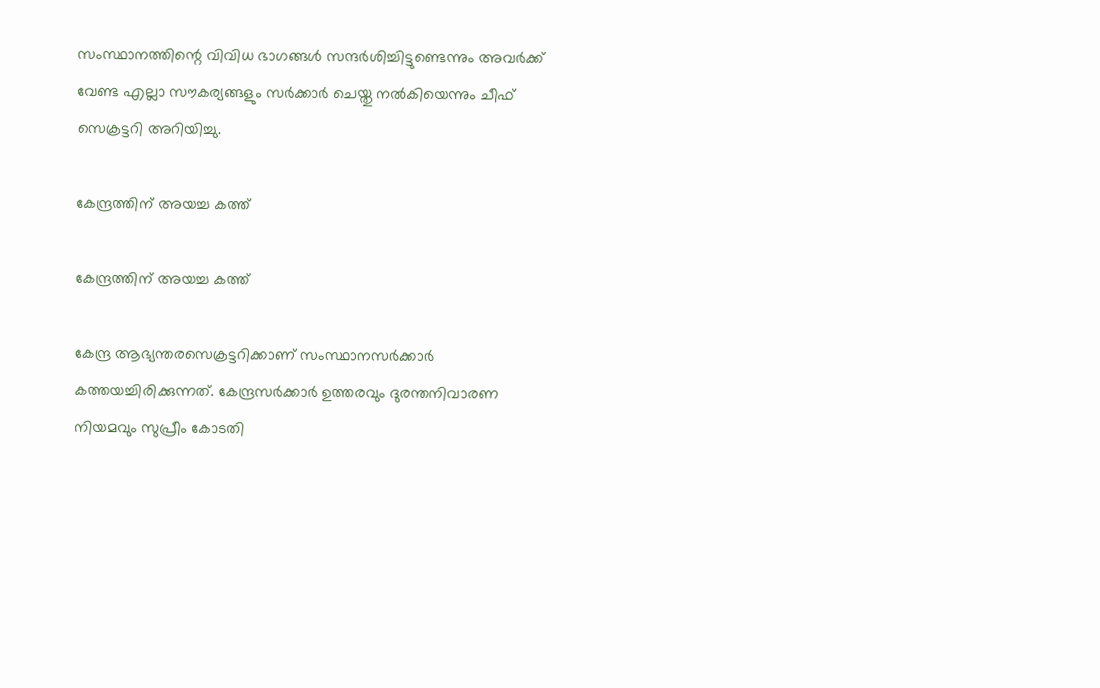സംസ്ഥാനത്തിന്റെ വിവിധ ഭാഗങ്ങള്‍ സന്ദര്‍ശിച്ചിട്ടുണ്ടെന്നും അവര്‍ക്ക് വേണ്ട എല്ലാ സൗകര്യങ്ങളും സര്‍ക്കാര്‍ ചെയ്തു നല്‍കിയെന്നും ചീഫ് സെക്രട്ടറി അറിയിച്ചു.

കേന്ദ്രത്തിന് അയച്ച കത്ത്

കേന്ദ്രത്തിന് അയച്ച കത്ത്

കേന്ദ്ര ആഭ്യന്തരസെക്രട്ടറിക്കാണ് സംസ്ഥാനസര്‍ക്കാര്‍ കത്തയച്ചിരിക്കുന്നത്. കേന്ദ്രസര്‍ക്കാര്‍ ഉത്തരവും ദുരന്തനിവാരണ നിയമവും സുപ്രീം കോടതി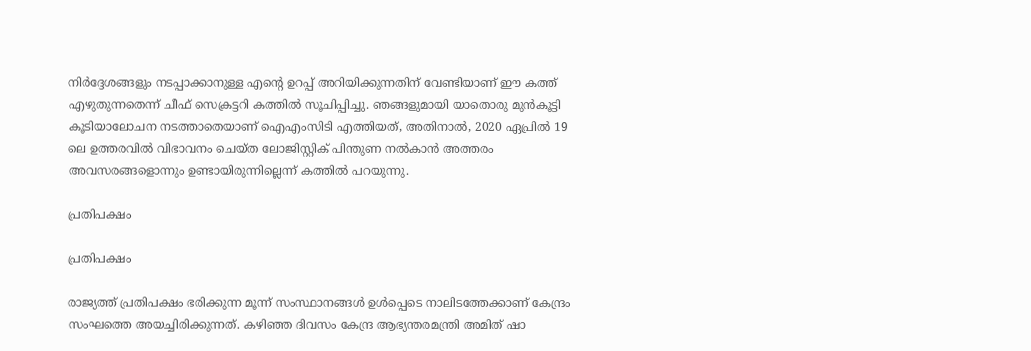നിര്‍ദ്ദേശങ്ങളും നടപ്പാക്കാനുള്ള എന്റെ ഉറപ്പ് അറിയിക്കുന്നതിന് വേണ്ടിയാണ് ഈ കത്ത് എഴുതുന്നതെന്ന് ചീഫ് സെക്രട്ടറി കത്തില്‍ സൂചിപ്പിച്ചു. ഞങ്ങളുമായി യാതൊരു മുന്‍കൂട്ടി കൂടിയാലോചന നടത്താതെയാണ് ഐഎംസിടി എത്തിയത്, അതിനാല്‍, 2020 ഏപ്രില്‍ 19 ലെ ഉത്തരവില്‍ വിഭാവനം ചെയ്ത ലോജിസ്റ്റിക് പിന്തുണ നല്‍കാന്‍ അത്തരം അവസരങ്ങളൊന്നും ഉണ്ടായിരുന്നില്ലെന്ന് കത്തില്‍ പറയുന്നു.

പ്രതിപക്ഷം

പ്രതിപക്ഷം

രാജ്യത്ത് പ്രതിപക്ഷം ഭരിക്കുന്ന മൂന്ന് സംസ്ഥാനങ്ങള്‍ ഉള്‍പ്പെടെ നാലിടത്തേക്കാണ് കേന്ദ്രം സംഘത്തെ അയച്ചിരിക്കുന്നത്. കഴിഞ്ഞ ദിവസം കേന്ദ്ര ആഭ്യന്തരമന്ത്രി അമിത് ഷാ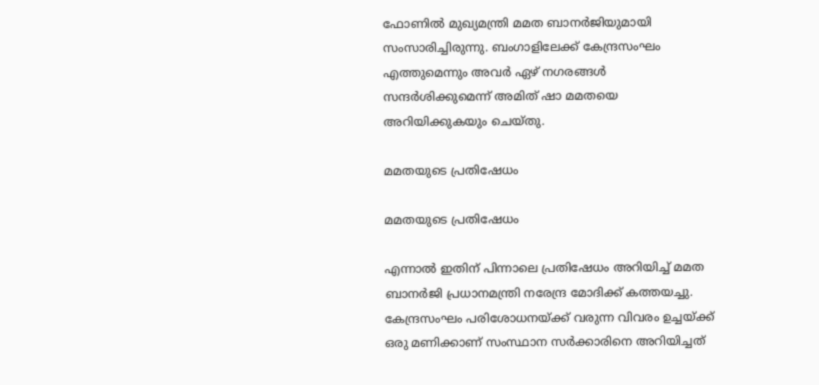ഫോണില്‍ മുഖ്യമന്ത്രി മമത ബാനര്‍ജിയുമായി സംസാരിച്ചിരുന്നു. ബംഗാളിലേക്ക് കേന്ദ്രസംഘം എത്തുമെന്നും അവര്‍ ഏഴ് നഗരങ്ങള്‍ സന്ദര്‍ശിക്കുമെന്ന് അമിത് ഷാ മമതയെ അറിയിക്കുകയും ചെയ്തു.

മമതയുടെ പ്രതിഷേധം

മമതയുടെ പ്രതിഷേധം

എന്നാല്‍ ഇതിന് പിന്നാലെ പ്രതിഷേധം അറിയിച്ച് മമത ബാനര്‍ജി പ്രധാനമന്ത്രി നരേന്ദ്ര മോദിക്ക് കത്തയച്ചു. കേന്ദ്രസംഘം പരിശോധനയ്ക്ക് വരുന്ന വിവരം ഉച്ചയ്ക്ക് ഒരു മണിക്കാണ് സംസ്ഥാന സര്‍ക്കാരിനെ അറിയിച്ചത്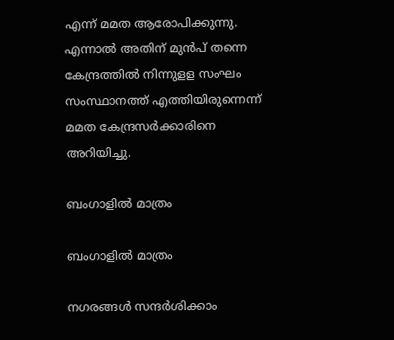എന്ന് മമത ആരോപിക്കുന്നു. എന്നാല്‍ അതിന് മുന്‍പ് തന്നെ കേന്ദ്രത്തില്‍ നിന്നുളള സംഘം സംസ്ഥാനത്ത് എത്തിയിരുന്നെന്ന് മമത കേന്ദ്രസര്‍ക്കാരിനെ അറിയിച്ചു.

ബംഗാളില്‍ മാത്രം

ബംഗാളില്‍ മാത്രം

നഗരങ്ങള്‍ സന്ദര്‍ശിക്കാം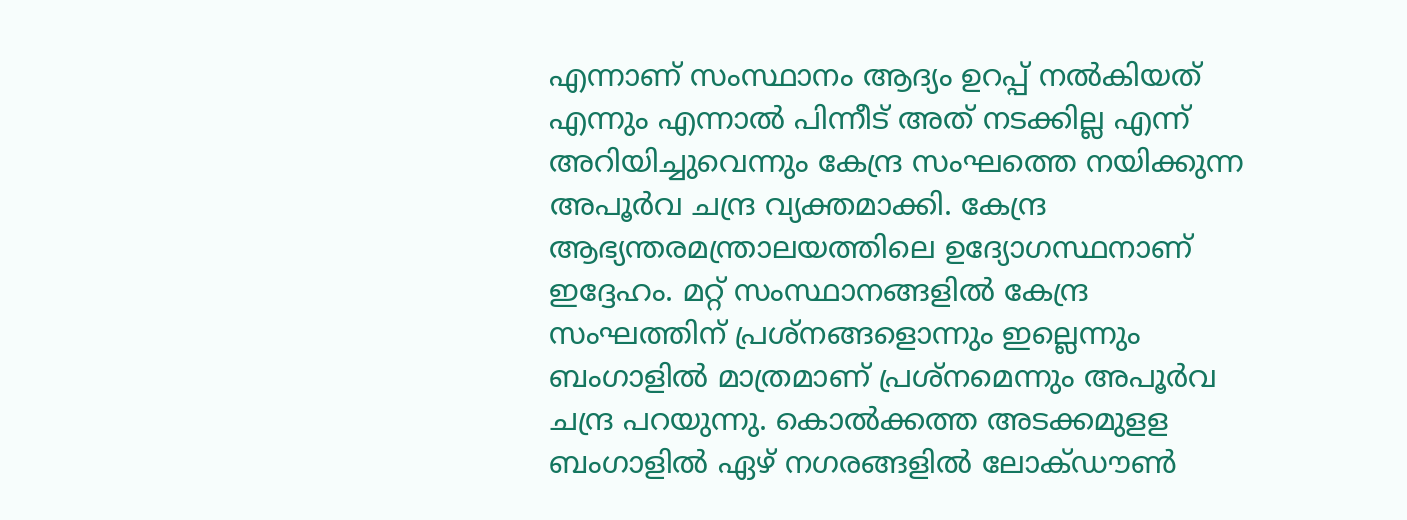എന്നാണ് സംസ്ഥാനം ആദ്യം ഉറപ്പ് നല്‍കിയത് എന്നും എന്നാല്‍ പിന്നീട് അത് നടക്കില്ല എന്ന് അറിയിച്ചുവെന്നും കേന്ദ്ര സംഘത്തെ നയിക്കുന്ന അപൂര്‍വ ചന്ദ്ര വ്യക്തമാക്കി. കേന്ദ്ര ആഭ്യന്തരമന്ത്രാലയത്തിലെ ഉദ്യോഗസ്ഥനാണ് ഇദ്ദേഹം. മറ്റ് സംസ്ഥാനങ്ങളില്‍ കേന്ദ്ര സംഘത്തിന് പ്രശ്നങ്ങളൊന്നും ഇല്ലെന്നും ബംഗാളില്‍ മാത്രമാണ് പ്രശ്നമെന്നും അപൂര്‍വ ചന്ദ്ര പറയുന്നു. കൊല്‍ക്കത്ത അടക്കമുളള ബംഗാളില്‍ ഏഴ് നഗരങ്ങളില്‍ ലോക്ഡൗണ്‍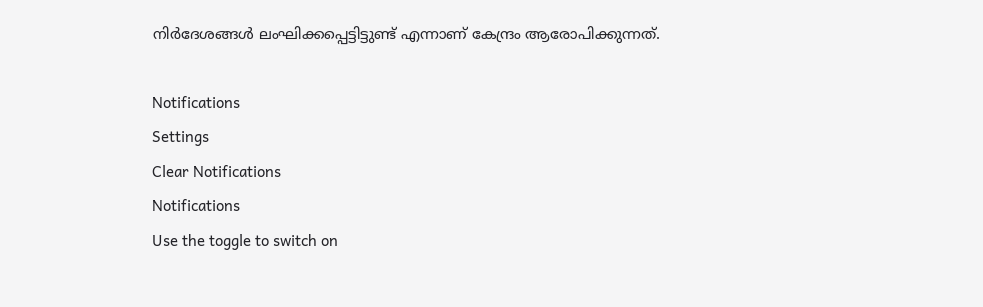നിര്‍ദേശങ്ങള്‍ ലംഘിക്കപ്പെട്ടിട്ടുണ്ട് എന്നാണ് കേന്ദ്രം ആരോപിക്കുന്നത്.

Notifications
Settings
Clear Notifications
Notifications
Use the toggle to switch on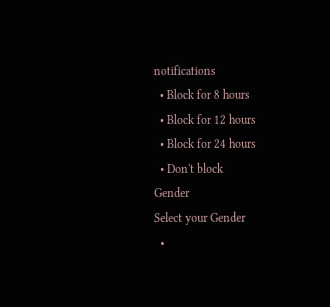notifications
  • Block for 8 hours
  • Block for 12 hours
  • Block for 24 hours
  • Don't block
Gender
Select your Gender
  •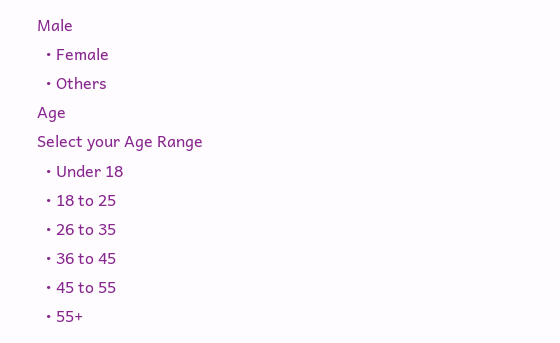Male
  • Female
  • Others
Age
Select your Age Range
  • Under 18
  • 18 to 25
  • 26 to 35
  • 36 to 45
  • 45 to 55
  • 55+